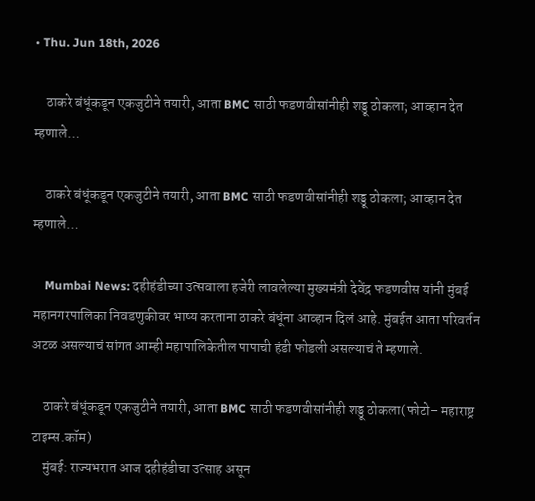• Thu. Jun 18th, 2026

    ठाकरे बंधूंकडून एकजुटीने तयारी, आता BMC साठी फडणवीसांनीही शड्डू ठोकला; आव्हान देत म्हणाले…

    ठाकरे बंधूंकडून एकजुटीने तयारी, आता BMC साठी फडणवीसांनीही शड्डू ठोकला; आव्हान देत म्हणाले…

    Mumbai News: दहीहंडीच्या उत्सवाला हजेरी लावलेल्या मुख्यमंत्री देवेंद्र फडणवीस यांनी मुंबई महानगरपालिका निवडणुकीवर भाष्य करताना ठाकरे बंधूंना आव्हान दिलं आहे. मुंबईत आता परिवर्तन अटळ असल्याचं सांगत आम्ही महापालिकेतील पापाची हंडी फोडली असल्याचं ते म्हणाले.

    ठाकरे बंधूंकडून एकजुटीने तयारी, आता BMC साठी फडणवीसांनीही शड्डू ठोकला(फोटो– महाराष्ट्र टाइम्स.कॉम)
    मुंबई: राज्यभरात आज दहीहंडीचा उत्साह असून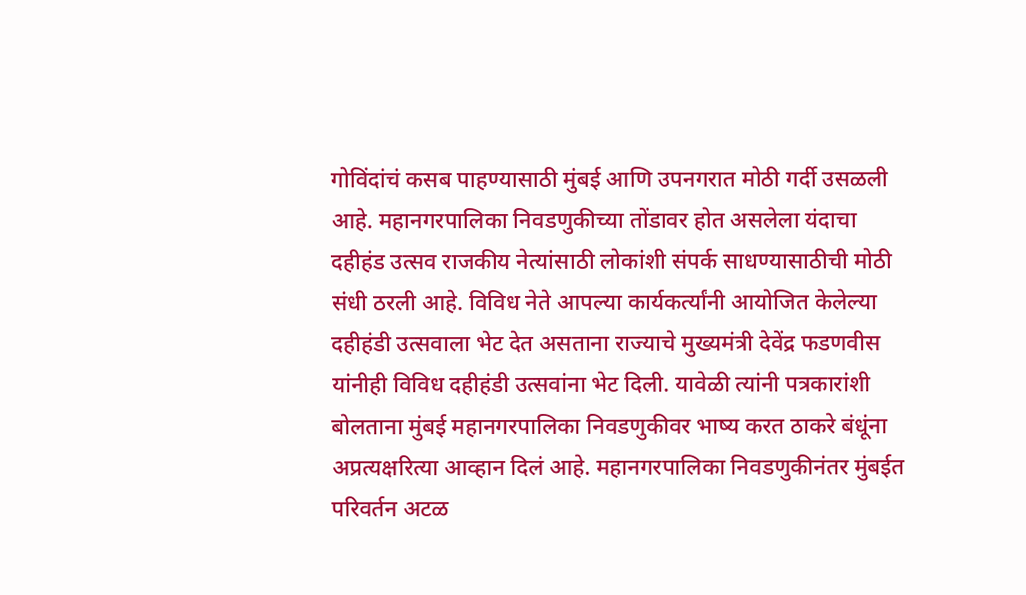गोविंदांचं कसब पाहण्यासाठी मुंबई आणि उपनगरात मोठी गर्दी उसळली आहे. महानगरपालिका निवडणुकीच्या तोंडावर होत असलेला यंदाचा दहीहंड उत्सव राजकीय नेत्यांसाठी लोकांशी संपर्क साधण्यासाठीची मोठी संधी ठरली आहे. विविध नेते आपल्या कार्यकर्त्यांनी आयोजित केलेल्या दहीहंडी उत्सवाला भेट देत असताना राज्याचे मुख्यमंत्री देवेंद्र फडणवीस यांनीही विविध दहीहंडी उत्सवांना भेट दिली. यावेळी त्यांनी पत्रकारांशी बोलताना मुंबई महानगरपालिका निवडणुकीवर भाष्य करत ठाकरे बंधूंना अप्रत्यक्षरित्या आव्हान दिलं आहे. महानगरपालिका निवडणुकीनंतर मुंबईत परिवर्तन अटळ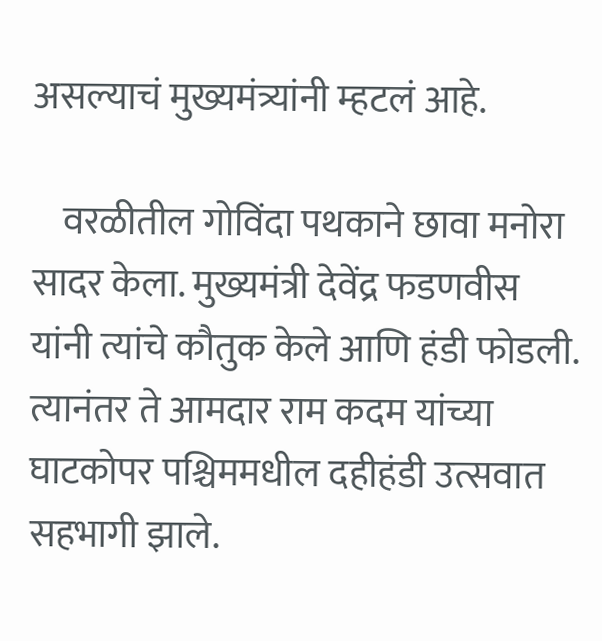असल्याचं मुख्यमंत्र्यांनी म्हटलं आहे.

    वरळीतील गोविंदा पथकाने छावा मनोरा सादर केला. मुख्यमंत्री देवेंद्र फडणवीस यांनी त्यांचे कौतुक केले आणि हंडी फोडली. त्यानंतर ते आमदार राम कदम यांच्या घाटकोपर पश्चिममधील दहीहंडी उत्सवात सहभागी झाले.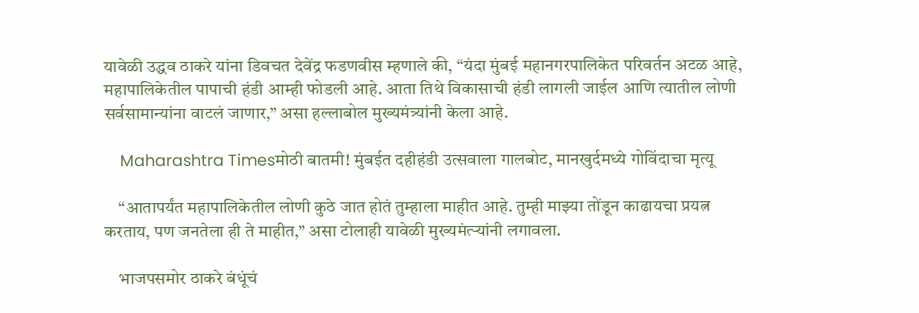यावेळी उद्धव ठाकरे यांना डिवचत देवेंद्र फडणवीस म्हणाले की, “यंदा मुंबई महानगरपालिकेत परिवर्तन अटळ आहे, महापालिकेतील पापाची हंडी आम्ही फोडली आहे. आता तिथे विकासाची हंडी लागली जाईल आणि त्यातील लोणी सर्वसामान्यांना वाटलं जाणार,” असा हल्लाबोल मुख्यमंत्र्यांनी केला आहे.

    Maharashtra Timesमोठी बातमी! मुंबईत दहीहंडी उत्सवाला गालबोट, मानखुर्दमध्ये गोविंदाचा मृत्यू

    “आतापर्यंत महापालिकेतील लोणी कुठे जात होतं तुम्हाला माहीत आहे. तुम्ही माझ्या तोंडून काढायचा प्रयत्न करताय, पण जनतेला ही ते माहीत,” असा टोलाही यावेळी मुख्यमंत्र्‍यांनी लगावला.

    भाजपसमोर ठाकरे बंधूंचं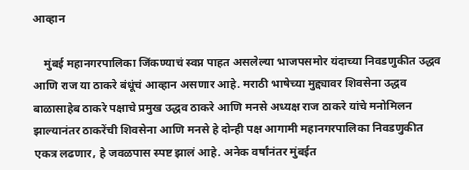आव्हान

    मुंबई महानगरपालिका जिंकण्याचं स्वप्न पाहत असलेल्या भाजपसमोर यंदाच्या निवडणुकीत उद्धव आणि राज या ठाकरे बंधूंचं आव्हान असणार आहे. मराठी भाषेच्या मुद्द्यावर शिवसेना उद्धव बाळासाहेब ठाकरे पक्षाचे प्रमुख उद्धव ठाकरे आणि मनसे अध्यक्ष राज ठाकरे यांचे मनोमिलन झाल्यानंतर ठाकरेंची शिवसेना आणि मनसे हे दोन्ही पक्ष आगामी महानगरपालिका निवडणुकीत एकत्र लढणार, हे जवळपास स्पष्ट झालं आहे. अनेक वर्षांनंतर मुंबईत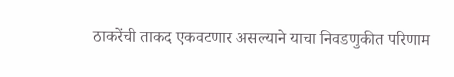ठाकरेंची ताकद एकवटणार असल्याने याचा निवडणुकीत परिणाम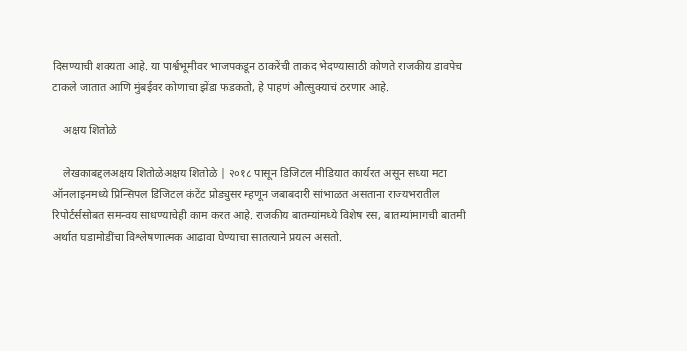दिसण्याची शक्यता आहे. या पार्श्वभूमीवर भाजपकडून ठाकरेंची ताकद भेदण्यासाठी कोणते राजकीय डावपेच टाकले जातात आणि मुंबईवर कोणाचा झेंडा फडकतो, हे पाहणं औत्सुक्याचं ठरणार आहे.

    अक्षय शितोळे

    लेखकाबद्दलअक्षय शितोळेअक्षय शितोळे | २०१८ पासून डिजिटल मीडियात कार्यरत असून सध्या मटा ऑनलाइनमध्ये प्रिन्सिपल डिजिटल कंटेंट प्रोड्युसर म्हणून जबाबदारी सांभाळत असताना राज्यभरातील रिपोर्टर्ससोबत समन्वय साधण्याचेही काम करत आहे. राजकीय बातम्यांमध्ये विशेष रस, बातम्यांमागची बातमी अर्थात घडामोडींचा विश्लेषणात्मक आढावा घेण्याचा सातत्याने प्रयत्न असतो.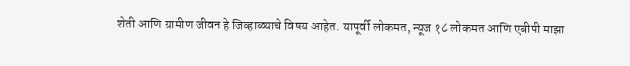शेती आणि ग्रामीण जीवन हे जिव्हाळ्याचे विषय आहेत. यापूर्वी लोकमत, न्यूज १८ लोकमत आणि एबीपी माझा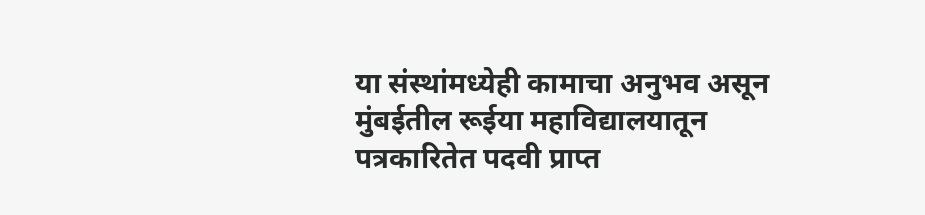या संस्थांमध्येही कामाचा अनुभव असून मुंबईतील रूईया महाविद्यालयातून पत्रकारितेत पदवी प्राप्त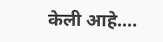केली आहे.…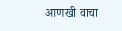आणखी वाचा